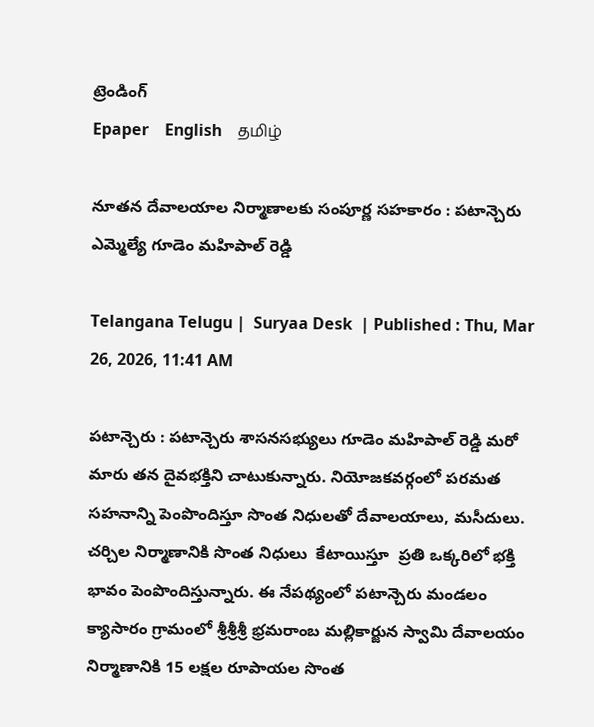ట్రెండింగ్
Epaper    English    தமிழ்

నూతన దేవాలయాల నిర్మాణాలకు సంపూర్ణ సహకారం : పటాన్చెరు ఎమ్మెల్యే గూడెం మహిపాల్ రెడ్డి

Telangana Telugu |  Suryaa Desk  | Published : Thu, Mar 26, 2026, 11:41 AM

పటాన్చెరు : పటాన్చెరు శాసనసభ్యులు గూడెం మహిపాల్ రెడ్డి మరో మారు తన దైవభక్తిని చాటుకున్నారు. నియోజకవర్గంలో పరమత సహనాన్ని పెంపొందిస్తూ సొంత నిధులతో దేవాలయాలు, మసీదులు. చర్చిల నిర్మాణానికి సొంత నిధులు  కేటాయిస్తూ  ప్రతి ఒక్కరిలో భక్తి భావం పెంపొందిస్తున్నారు. ఈ నేపథ్యంలో పటాన్చెరు మండలం క్యాసారం గ్రామంలో శ్రీశ్రీశ్రీ భ్రమరాంబ మల్లికార్జున స్వామి దేవాలయం నిర్మాణానికి 15 లక్షల రూపాయల సొంత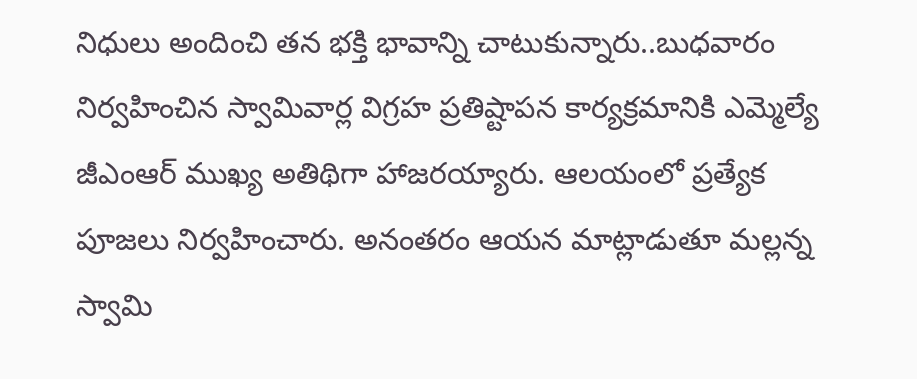నిధులు అందించి తన భక్తి భావాన్ని చాటుకున్నారు..బుధవారం నిర్వహించిన స్వామివార్ల విగ్రహ ప్రతిష్టాపన కార్యక్రమానికి ఎమ్మెల్యే జీఎంఆర్ ముఖ్య అతిథిగా హాజరయ్యారు. ఆలయంలో ప్రత్యేక పూజలు నిర్వహించారు. అనంతరం ఆయన మాట్లాడుతూ మల్లన్న స్వామి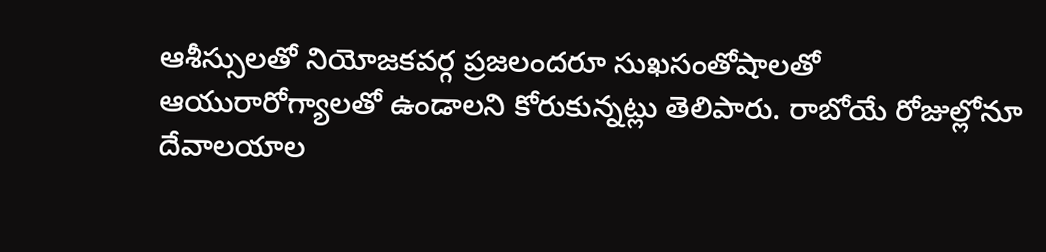ఆశీస్సులతో నియోజకవర్గ ప్రజలందరూ సుఖసంతోషాలతో ఆయురారోగ్యాలతో ఉండాలని కోరుకున్నట్లు తెలిపారు. రాబోయే రోజుల్లోనూ దేవాలయాల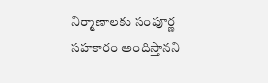నిర్మాణాలకు సంపూర్ణ సహకారం అందిస్తానని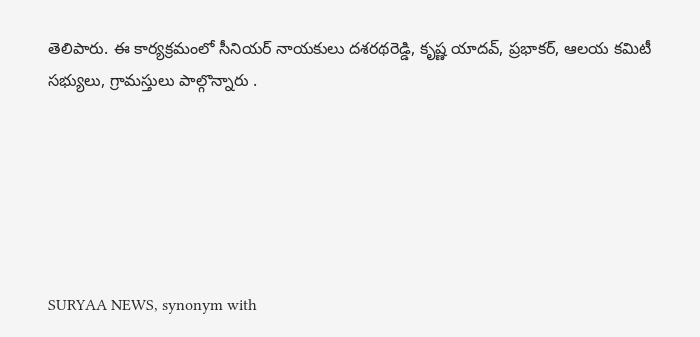తెలిపారు. ఈ కార్యక్రమంలో సీనియర్ నాయకులు దశరథరెడ్డి, కృష్ణ యాదవ్, ప్రభాకర్, ఆలయ కమిటీ సభ్యులు, గ్రామస్తులు పాల్గొన్నారు .






SURYAA NEWS, synonym with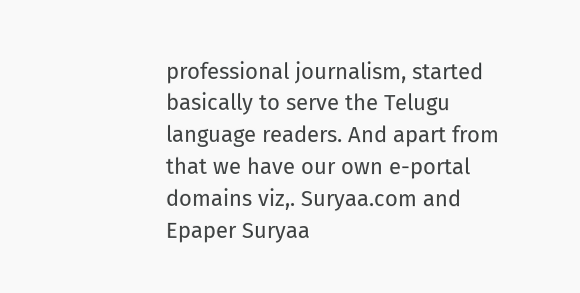professional journalism, started basically to serve the Telugu language readers. And apart from that we have our own e-portal domains viz,. Suryaa.com and Epaper Suryaa